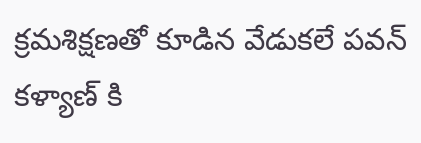క్రమశిక్షణతో కూడిన వేడుకలే పవన్ కళ్యాణ్ కి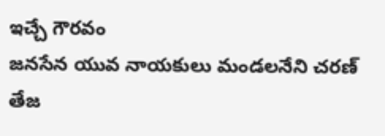ఇచ్చే గౌరవం
జనసేన యువ నాయకులు మండలనేని చరణ్ తేజ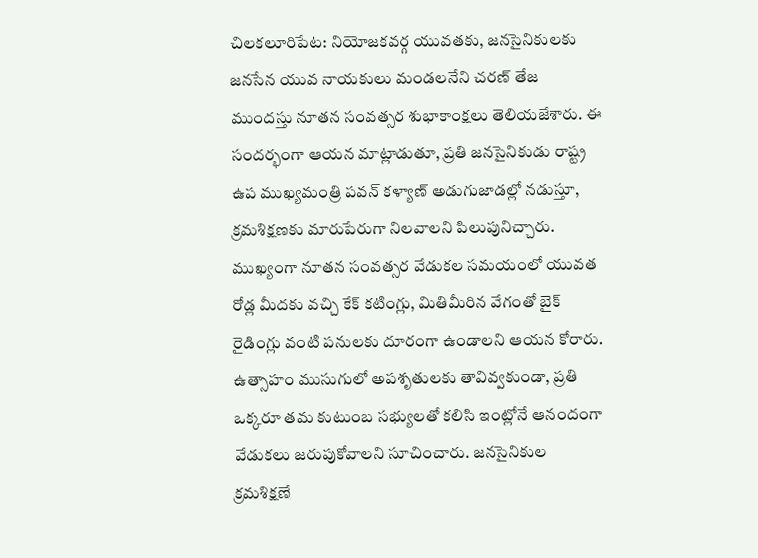చిలకలూరిపేట: నియోజకవర్గ యువతకు, జనసైనికులకు జనసేన యువ నాయకులు మండలనేని చరణ్ తేజ ముందస్తు నూతన సంవత్సర శుభాకాంక్షలు తెలియజేశారు. ఈ సందర్భంగా ఆయన మాట్లాడుతూ, ప్రతి జనసైనికుడు రాష్ట్ర ఉప ముఖ్యమంత్రి పవన్ కళ్యాణ్ అడుగుజాడల్లో నడుస్తూ, క్రమశిక్షణకు మారుపేరుగా నిలవాలని పిలుపునిచ్చారు.
ముఖ్యంగా నూతన సంవత్సర వేడుకల సమయంలో యువత రోడ్ల మీదకు వచ్చి కేక్ కటింగ్లు, మితిమీరిన వేగంతో బైక్ రైడింగ్లు వంటి పనులకు దూరంగా ఉండాలని ఆయన కోరారు. ఉత్సాహం ముసుగులో అపశృతులకు తావివ్వకుండా, ప్రతి ఒక్కరూ తమ కుటుంబ సభ్యులతో కలిసి ఇంట్లోనే ఆనందంగా వేడుకలు జరుపుకోవాలని సూచించారు. జనసైనికుల క్రమశిక్షణే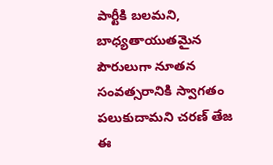పార్టీకి బలమని, బాధ్యతాయుతమైన పౌరులుగా నూతన సంవత్సరానికి స్వాగతం పలుకుదామని చరణ్ తేజ ఈ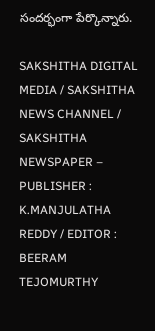సందర్భంగా పేర్కొన్నారు.

SAKSHITHA DIGITAL MEDIA / SAKSHITHA NEWS CHANNEL / SAKSHITHA NEWSPAPER – PUBLISHER : K.MANJULATHA REDDY / EDITOR : BEERAM TEJOMURTHY